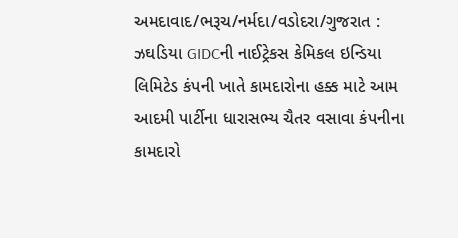અમદાવાદ/ભરૂચ/નર્મદા/વડોદરા/ગુજરાત : ઝઘડિયા GIDCની નાઈટ્રેકસ કેમિકલ ઇન્ડિયા લિમિટેડ કંપની ખાતે કામદારોના હક્ક માટે આમ આદમી પાર્ટીના ધારાસભ્ય ચૈતર વસાવા કંપનીના કામદારો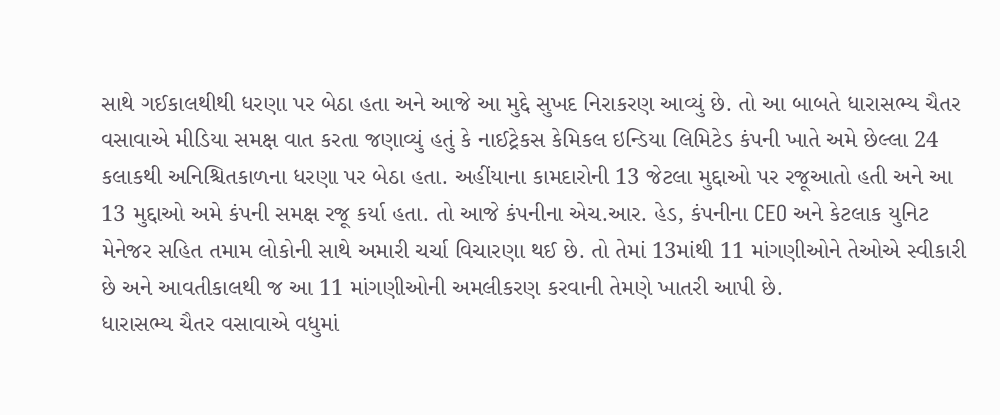સાથે ગઈકાલથીથી ધરણા પર બેઠા હતા અને આજે આ મુદ્દે સુખદ નિરાકરણ આવ્યું છે. તો આ બાબતે ધારાસભ્ય ચૈતર વસાવાએ મીડિયા સમક્ષ વાત કરતા જણાવ્યું હતું કે નાઈટ્રેકસ કેમિકલ ઇન્ડિયા લિમિટેડ કંપની ખાતે અમે છેલ્લા 24 કલાકથી અનિશ્ચિતકાળના ધરણા પર બેઠા હતા. અહીંયાના કામદારોની 13 જેટલા મુદ્દાઓ પર રજૂઆતો હતી અને આ 13 મુદ્દાઓ અમે કંપની સમક્ષ રજૂ કર્યા હતા. તો આજે કંપનીના એચ.આર. હેડ, કંપનીના CEO અને કેટલાક યુનિટ મેનેજર સહિત તમામ લોકોની સાથે અમારી ચર્ચા વિચારણા થઈ છે. તો તેમાં 13માંથી 11 માંગણીઓને તેઓએ સ્વીકારી છે અને આવતીકાલથી જ આ 11 માંગણીઓની અમલીકરણ કરવાની તેમણે ખાતરી આપી છે.
ધારાસભ્ય ચૈતર વસાવાએ વધુમાં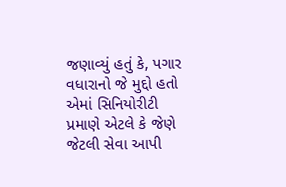જણાવ્યું હતું કે, પગાર વધારાનો જે મુદ્દો હતો એમાં સિનિયોરીટી પ્રમાણે એટલે કે જેણે જેટલી સેવા આપી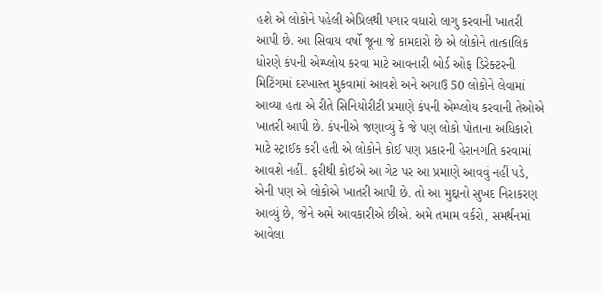હશે એ લોકોને પહેલી એપ્રિલથી પગાર વધારો લાગુ કરવાની ખાતરી આપી છે. આ સિવાય વર્ષો જૂના જે કામદારો છે એ લોકોને તાત્કાલિક ધોરણે કંપની એમ્પ્લોય કરવા માટે આવનારી બોર્ડ ઓફ ડિરેક્ટરની મિટિંગમાં દરખાસ્ત મુકવામાં આવશે અને અગાઉ 50 લોકોને લેવામાં આવ્યા હતા એ રીતે સિનિયોરીટી પ્રમાણે કંપની એમ્પ્લોય કરવાની તેઓએ ખાતરી આપી છે. કંપનીએ જણાવ્યું કે જે પણ લોકો પોતાના અધિકારો માટે સ્ટ્રાઈક કરી હતી એ લોકોને કોઈ પણ પ્રકારની હેરાનગતિ કરવામાં આવશે નહીં. ફરીથી કોઈએ આ ગેટ પર આ પ્રમાણે આવવું નહીં પડે, એની પણ એ લોકોએ ખાતરી આપી છે. તો આ મુદ્દાનો સુખદ નિરાકરણ આવ્યું છે, જેને અમે આવકારીએ છીએ. અમે તમામ વર્કરો, સમર્થનમાં આવેલા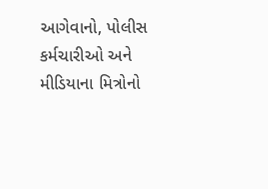આગેવાનો, પોલીસ કર્મચારીઓ અને મીડિયાના મિત્રોનો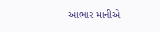આભાર માનીએ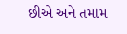છીએ અને તમામ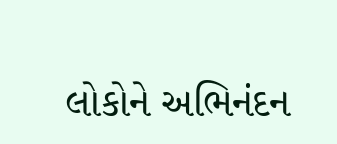લોકોને અભિનંદન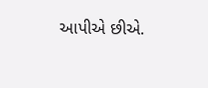આપીએ છીએ.